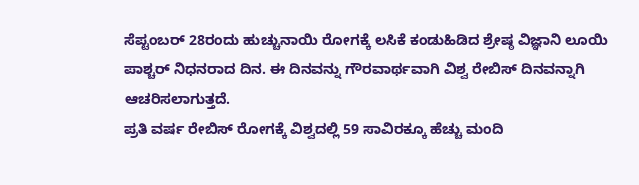ಸೆಪ್ಟಂಬರ್ 28ರಂದು ಹುಚ್ಚುನಾಯಿ ರೋಗಕ್ಕೆ ಲಸಿಕೆ ಕಂಡುಹಿಡಿದ ಶ್ರೇಷ್ಠ ವಿಜ್ಞಾನಿ ಲೂಯಿ ಪಾಶ್ಚರ್ ನಿಧನರಾದ ದಿನ. ಈ ದಿನವನ್ನು ಗೌರವಾರ್ಥವಾಗಿ ವಿಶ್ವ ರೇಬಿಸ್ ದಿನವನ್ನಾಗಿ ಆಚರಿಸಲಾಗುತ್ತದೆ.
ಪ್ರತಿ ವರ್ಷ ರೇಬಿಸ್ ರೋಗಕ್ಕೆ ವಿಶ್ವದಲ್ಲಿ 59 ಸಾವಿರಕ್ಕೂ ಹೆಚ್ಚು ಮಂದಿ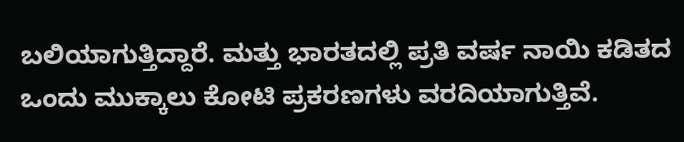ಬಲಿಯಾಗುತ್ತಿದ್ದಾರೆ. ಮತ್ತು ಭಾರತದಲ್ಲಿ ಪ್ರತಿ ವರ್ಷ ನಾಯಿ ಕಡಿತದ ಒಂದು ಮುಕ್ಕಾಲು ಕೋಟಿ ಪ್ರಕರಣಗಳು ವರದಿಯಾಗುತ್ತಿವೆ.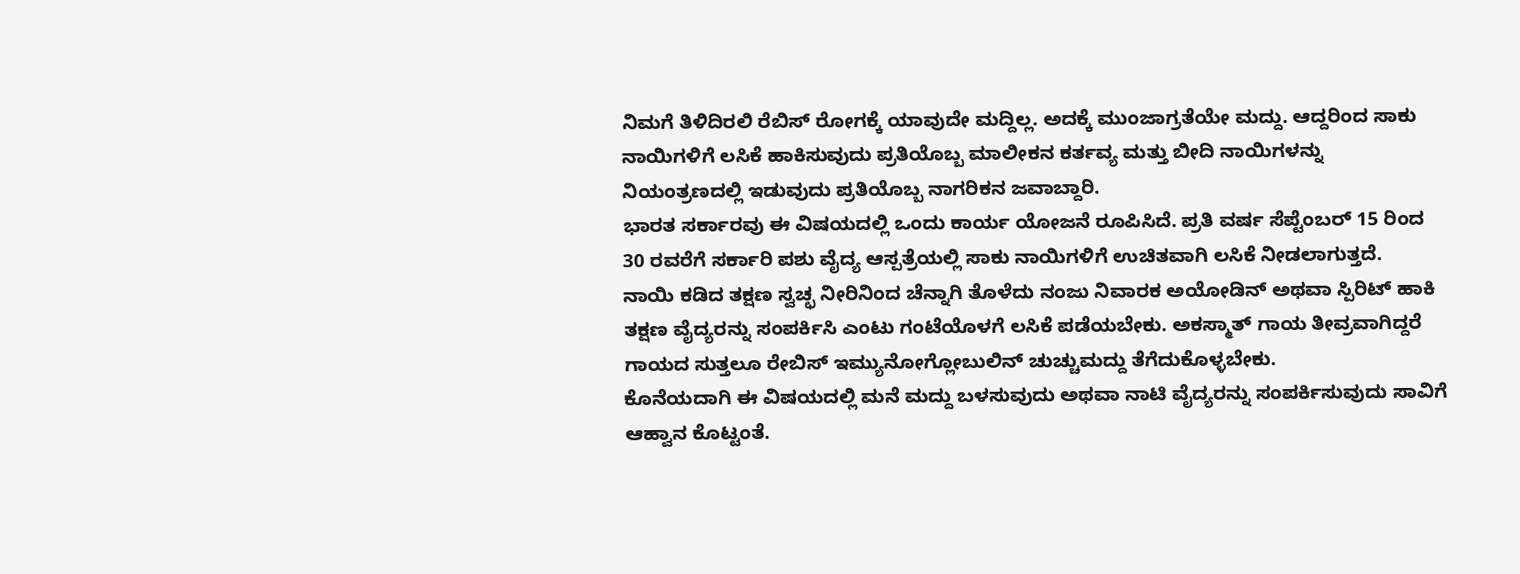ನಿಮಗೆ ತಿಳಿದಿರಲಿ ರೆಬಿಸ್ ರೋಗಕ್ಕೆ ಯಾವುದೇ ಮದ್ದಿಲ್ಲ. ಅದಕ್ಕೆ ಮುಂಜಾಗ್ರತೆಯೇ ಮದ್ದು. ಆದ್ದರಿಂದ ಸಾಕು ನಾಯಿಗಳಿಗೆ ಲಸಿಕೆ ಹಾಕಿಸುವುದು ಪ್ರತಿಯೊಬ್ಬ ಮಾಲೀಕನ ಕರ್ತವ್ಯ ಮತ್ತು ಬೀದಿ ನಾಯಿಗಳನ್ನು ನಿಯಂತ್ರಣದಲ್ಲಿ ಇಡುವುದು ಪ್ರತಿಯೊಬ್ಬ ನಾಗರಿಕನ ಜವಾಬ್ದಾರಿ.
ಭಾರತ ಸರ್ಕಾರವು ಈ ವಿಷಯದಲ್ಲಿ ಒಂದು ಕಾರ್ಯ ಯೋಜನೆ ರೂಪಿಸಿದೆ. ಪ್ರತಿ ವರ್ಷ ಸೆಪ್ಟೆಂಬರ್ 15 ರಿಂದ 30 ರವರೆಗೆ ಸರ್ಕಾರಿ ಪಶು ವೈದ್ಯ ಆಸ್ಪತ್ರೆಯಲ್ಲಿ ಸಾಕು ನಾಯಿಗಳಿಗೆ ಉಚಿತವಾಗಿ ಲಸಿಕೆ ನೀಡಲಾಗುತ್ತದೆ.
ನಾಯಿ ಕಡಿದ ತಕ್ಷಣ ಸ್ವಚ್ಛ ನೀರಿನಿಂದ ಚೆನ್ನಾಗಿ ತೊಳೆದು ನಂಜು ನಿವಾರಕ ಅಯೋಡಿನ್ ಅಥವಾ ಸ್ಪಿರಿಟ್ ಹಾಕಿ ತಕ್ಷಣ ವೈದ್ಯರನ್ನು ಸಂಪರ್ಕಿಸಿ ಎಂಟು ಗಂಟೆಯೊಳಗೆ ಲಸಿಕೆ ಪಡೆಯಬೇಕು. ಅಕಸ್ಮಾತ್ ಗಾಯ ತೀವ್ರವಾಗಿದ್ದರೆ ಗಾಯದ ಸುತ್ತಲೂ ರೇಬಿಸ್ ಇಮ್ಯುನೋಗ್ಲೋಬುಲಿನ್ ಚುಚ್ಚುಮದ್ದು ತೆಗೆದುಕೊಳ್ಳಬೇಕು.
ಕೊನೆಯದಾಗಿ ಈ ವಿಷಯದಲ್ಲಿ ಮನೆ ಮದ್ದು ಬಳಸುವುದು ಅಥವಾ ನಾಟಿ ವೈದ್ಯರನ್ನು ಸಂಪರ್ಕಿಸುವುದು ಸಾವಿಗೆ ಆಹ್ವಾನ ಕೊಟ್ಟಂತೆ.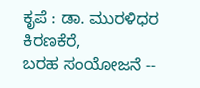ಕೃಪೆ : ಡಾ. ಮುರಳಿಧರ ಕಿರಣಕೆರೆ,
ಬರಹ ಸಂಯೋಜನೆ --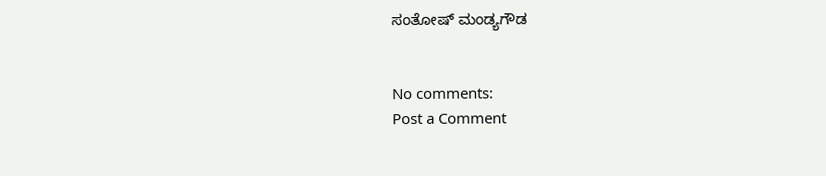ಸಂತೋಷ್ ಮಂಡ್ಯಗೌಡ


No comments:
Post a Comment